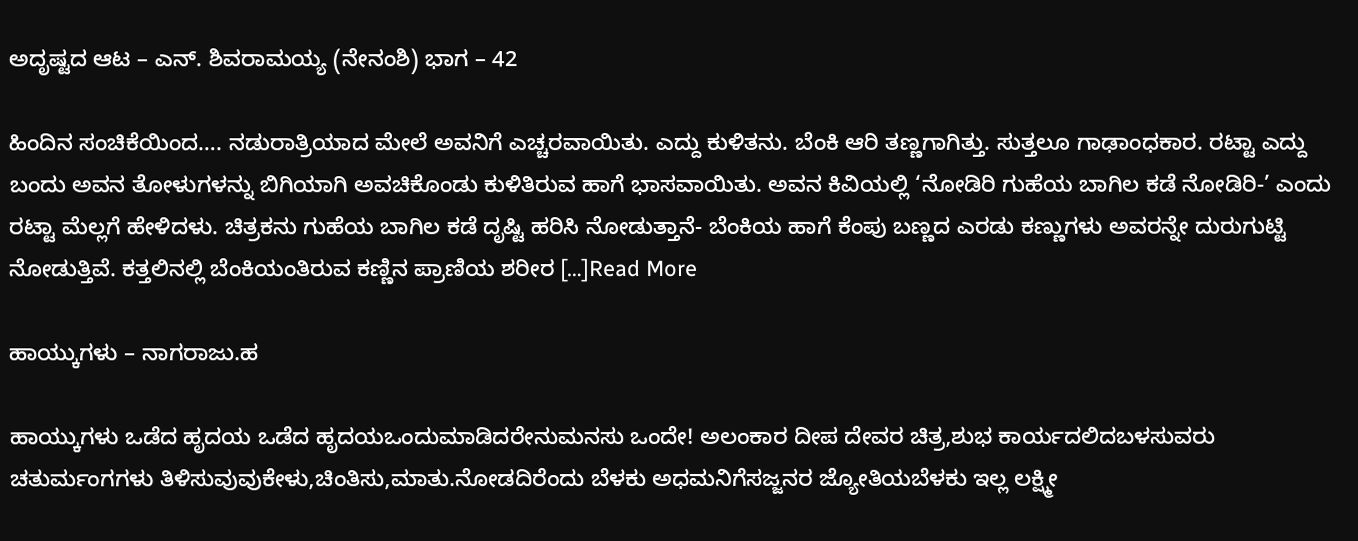ಅದೃಷ್ಟದ ಆಟ – ಎನ್. ಶಿವರಾಮಯ್ಯ (ನೇನಂಶಿ) ಭಾಗ – 42

ಹಿಂದಿನ ಸಂಚಿಕೆಯಿಂದ…. ನಡುರಾತ್ರಿಯಾದ ಮೇಲೆ ಅವನಿಗೆ ಎಚ್ಚರವಾಯಿತು. ಎದ್ದು ಕುಳಿತನು. ಬೆಂಕಿ ಆರಿ ತಣ್ಣಗಾಗಿತ್ತು. ಸುತ್ತಲೂ ಗಾಢಾಂಧಕಾರ. ರಟ್ಟಾ ಎದ್ದು ಬಂದು ಅವನ ತೋಳುಗಳನ್ನು ಬಿಗಿಯಾಗಿ ಅವಚಿಕೊಂಡು ಕುಳಿತಿರುವ ಹಾಗೆ ಭಾಸವಾಯಿತು. ಅವನ ಕಿವಿಯಲ್ಲಿ ‘ನೋಡಿರಿ ಗುಹೆಯ ಬಾಗಿಲ ಕಡೆ ನೋಡಿರಿ-’ ಎಂದು ರಟ್ಟಾ ಮೆಲ್ಲಗೆ ಹೇಳಿದಳು. ಚಿತ್ರಕನು ಗುಹೆಯ ಬಾಗಿಲ ಕಡೆ ದೃಷ್ಟಿ ಹರಿಸಿ ನೋಡುತ್ತಾನೆ- ಬೆಂಕಿಯ ಹಾಗೆ ಕೆಂಪು ಬಣ್ಣದ ಎರಡು ಕಣ್ಣುಗಳು ಅವರನ್ನೇ ದುರುಗುಟ್ಟಿ ನೋಡುತ್ತಿವೆ. ಕತ್ತಲಿನಲ್ಲಿ ಬೆಂಕಿಯಂತಿರುವ ಕಣ್ಣಿನ ಪ್ರಾಣಿಯ ಶರೀರ […]Read More

ಹಾಯ್ಕುಗಳು – ನಾಗರಾಜು.ಹ

ಹಾಯ್ಕುಗಳು ಒಡೆದ ಹೃದಯ ಒಡೆದ ಹೃದಯಒಂದುಮಾಡಿದರೇನುಮನಸು ಒಂದೇ! ಅಲಂಕಾರ ದೀಪ ದೇವರ ಚಿತ್ರ,ಶುಭ ಕಾರ್ಯದಲಿದಬಳಸುವರು ಚತುರ್ಮಂಗಗಳು ತಿಳಿಸುವುವುಕೇಳು,ಚಿಂತಿಸು,ಮಾತು.ನೋಡದಿರೆಂದು ಬೆಳಕು ಅಧಮನಿಗೆಸಜ್ಜನರ ಜ್ಯೋತಿಯಬೆಳಕು ಇಲ್ಲ ಲಕ್ಷ್ಮೀ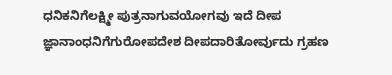ಧನಿಕನಿಗೆಲಕ್ಷ್ಮೀ ಪುತ್ರನಾಗುವಯೋಗವು ಇದೆ ದೀಪ ಜ್ಞಾನಾಂಧನಿಗೆಗುರೋಪದೇಶ ದೀಪದಾರಿತೋರ್ವುದು ಗ್ರಹಣ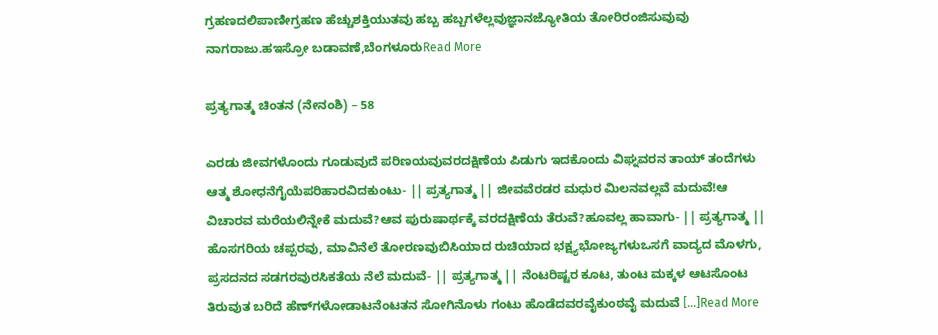ಗ್ರಹಣದಲಿಪಾಣೀಗ್ರಹಣ ಹೆಚ್ಚುಶಕ್ತಿಯುತವು ಹಬ್ಬ ಹಬ್ಬಗಳೆಲ್ಲವುಜ್ಞಾನಜ್ಯೋತಿಯ ತೋರಿರಂಜಿಸುವುವು ನಾಗರಾಜು.ಹಇಸ್ರೋ ಬಡಾವಣೆ,ಬೆಂಗಳೂರುRead More

ಪ್ರತ್ಯಗಾತ್ಮ ಚಿಂತನ (ನೇನಂಶಿ) – 58

ಎರಡು ಜೀವಗಳೊಂದು ಗೂಡುವುದೆ ಪರಿಣಯವುವರದಕ್ಷಿಣೆಯ ಪಿಡುಗು ಇದಕೊಂದು ವಿಘ್ನವರನ ತಾಯ್ ತಂದೆಗಳು ಆತ್ಮ ಶೋಧನೆಗೈಯೆಪರಿಹಾರವಿದಕುಂಟು- || ಪ್ರತ್ಯಗಾತ್ಮ || ಜೀವವೆರಡರ ಮಧುರ ಮಿಲನವಲ್ಲವೆ ಮದುವೆ!ಆ ವಿಚಾರವ ಮರೆಯಲಿನ್ನೇಕೆ ಮದುವೆ?ಆವ ಪುರುಷಾರ್ಥಕ್ಕೆ ವರದಕ್ಷಿಣೆಯ ತೆರುವೆ?ಹೂವಲ್ಲ ಹಾವಾಗು- || ಪ್ರತ್ಯಗಾತ್ಮ || ಹೊಸಗರಿಯ ಚಪ್ಪರವು, ಮಾವಿನೆಲೆ ತೋರಣವುಬಿಸಿಯಾದ ರುಚಿಯಾದ ಭಕ್ಷ್ಯಭೋಜ್ಯಗಳುಒಸಗೆ ವಾದ್ಯದ ಮೊಳಗು, ಪ್ರಸದನದ ಸಡಗರವುರಸಿಕತೆಯ ನೆಲೆ ಮದುವೆ- || ಪ್ರತ್ಯಗಾತ್ಮ || ನೆಂಟರಿಷ್ಟರ ಕೂಟ, ತುಂಟ ಮಕ್ಕಳ ಆಟಸೊಂಟ ತಿರುವುತ ಬರಿದೆ ಹೆಣ್‍ಗಳೋಡಾಟನೆಂಟತನ ಸೋಗಿನೊಳು ಗಂಟು ಹೊಡೆದವರವೈಕುಂಠವೈ ಮದುವೆ […]Read More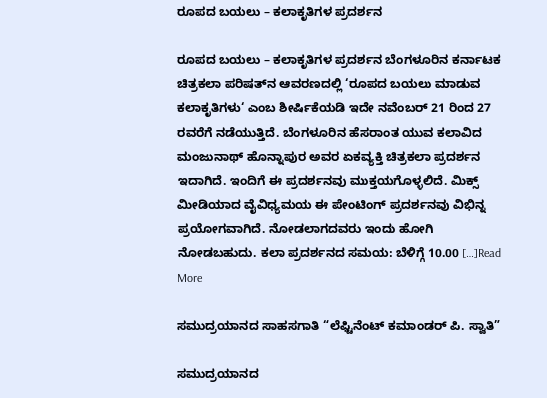ರೂಪದ ಬಯಲು – ಕಲಾಕೃತಿಗಳ ಪ್ರದರ್ಶನ

ರೂಪದ ಬಯಲು – ಕಲಾಕೃತಿಗಳ ಪ್ರದರ್ಶನ ಬೆಂಗಳೂರಿನ ಕರ್ನಾಟಕ ಚಿತ್ರಕಲಾ ಪರಿಷತ್‍ನ ಆವರಣದಲ್ಲಿ ‘ರೂಪದ ಬಯಲು ಮಾಡುವ ಕಲಾಕೃತಿಗಳು‘ ಎಂಬ ಶೀರ್ಷಿಕೆಯಡಿ ಇದೇ ನವೆಂಬರ್ 21 ರಿಂದ 27 ರವರೆಗೆ ನಡೆಯುತ್ತಿದೆ. ಬೆಂಗಳೂರಿನ ಹೆಸರಾಂತ ಯುವ ಕಲಾವಿದ ಮಂಜುನಾಥ್ ಹೊನ್ನಾಪುರ ಅವರ ಏಕವ್ಯಕ್ತಿ ಚಿತ್ರಕಲಾ ಪ್ರದರ್ಶನ ಇದಾಗಿದೆ. ಇಂದಿಗೆ ಈ ಪ್ರದರ್ಶನವು ಮುಕ್ತಯಗೊಳ್ಳಲಿದೆ. ಮಿಕ್ಸ್ ಮೀಡಿಯಾದ ವೈವಿಧ್ಯಮಯ ಈ ಪೇಂಟಿಂಗ್ ಪ್ರದರ್ಶನವು ವಿಭಿನ್ನ ಪ್ರಯೋಗವಾಗಿದೆ. ನೋಡಲಾಗದವರು ಇಂದು ಹೋಗಿ ನೋಡಬಹುದು. ಕಲಾ ಪ್ರದರ್ಶನದ ಸಮಯ: ಬೆಳಿಗ್ಗೆ 10.00 […]Read More

ಸಮುದ್ರಯಾನದ ಸಾಹಸಗಾತಿ “ಲೆಫ್ಟಿನೆಂಟ್ ಕಮಾಂಡರ್ ಪಿ. ಸ್ವಾತಿ”

ಸಮುದ್ರಯಾನದ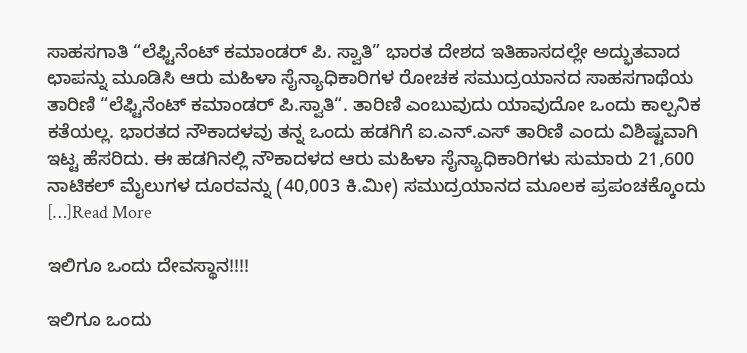ಸಾಹಸಗಾತಿ “ಲೆಫ್ಟಿನೆಂಟ್ ಕಮಾಂಡರ್ ಪಿ. ಸ್ವಾತಿ” ಭಾರತ ದೇಶದ ಇತಿಹಾಸದಲ್ಲೇ ಅದ್ಭುತವಾದ ಛಾಪನ್ನು ಮೂಡಿಸಿ ಆರು ಮಹಿಳಾ ಸೈನ್ಯಾಧಿಕಾರಿಗಳ ರೋಚಕ ಸಮುದ್ರಯಾನದ ಸಾಹಸಗಾಥೆಯ ತಾರಿಣಿ “ಲೆಫ್ಟಿನೆಂಟ್ ಕಮಾಂಡರ್ ಪಿ.ಸ್ವಾತಿ“. ತಾರಿಣಿ ಎಂಬುವುದು ಯಾವುದೋ ಒಂದು ಕಾಲ್ಪನಿಕ ಕತೆಯಲ್ಲ. ಭಾರತದ ನೌಕಾದಳವು ತನ್ನ ಒಂದು ಹಡಗಿಗೆ ಐ.ಎನ್.ಎಸ್ ತಾರಿಣಿ ಎಂದು ವಿಶಿಷ್ಟವಾಗಿ ಇಟ್ಟ ಹೆಸರಿದು. ಈ ಹಡಗಿನಲ್ಲಿ ನೌಕಾದಳದ ಆರು ಮಹಿಳಾ ಸೈನ್ಯಾಧಿಕಾರಿಗಳು ಸುಮಾರು 21,600 ನಾಟಿಕಲ್ ಮೈಲುಗಳ ದೂರವನ್ನು (40,003 ಕಿ.ಮೀ) ಸಮುದ್ರಯಾನದ ಮೂಲಕ ಪ್ರಪಂಚಕ್ಕೊಂದು […]Read More

ಇಲಿಗೂ ಒಂದು ದೇವಸ್ಥಾನ!!!!

ಇಲಿಗೂ ಒಂದು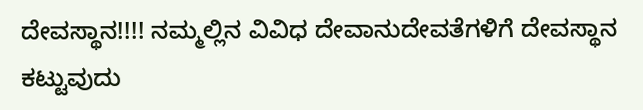ದೇವಸ್ಥಾನ!!!! ನಮ್ಮಲ್ಲಿನ ವಿವಿಧ ದೇವಾನುದೇವತೆಗಳಿಗೆ ದೇವಸ್ಥಾನ ಕಟ್ಟುವುದು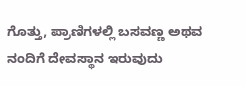ಗೊತ್ತು, ಪ್ರಾಣಿಗಳಲ್ಲಿ ಬಸವಣ್ಣ ಅಥವ ನಂದಿಗೆ ದೇವಸ್ಥಾನ ಇರುವುದು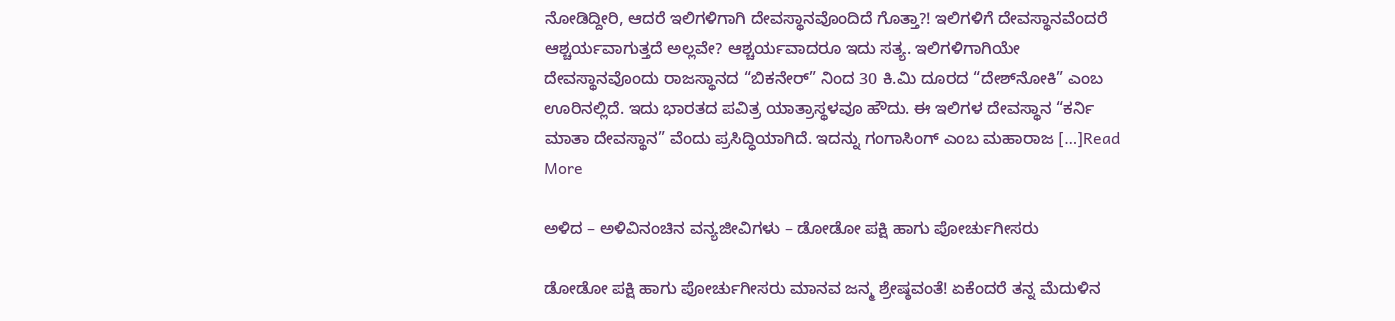ನೋಡಿದ್ದೀರಿ, ಆದರೆ ಇಲಿಗಳಿಗಾಗಿ ದೇವಸ್ಥಾನವೊಂದಿದೆ ಗೊತ್ತಾ?! ಇಲಿಗಳಿಗೆ ದೇವಸ್ಥಾನವೆಂದರೆ ಆಶ್ಚರ್ಯವಾಗುತ್ತದೆ ಅಲ್ಲವೇ? ಆಶ್ಚರ್ಯವಾದರೂ ಇದು ಸತ್ಯ. ಇಲಿಗಳಿಗಾಗಿಯೇ ದೇವಸ್ಥಾನವೊಂದು ರಾಜಸ್ಥಾನದ “ಬಿಕನೇರ್” ನಿಂದ 30 ಕಿ.ಮಿ ದೂರದ “ದೇಶ್‌ನೋಕಿ” ಎಂಬ ಊರಿನಲ್ಲಿದೆ. ಇದು ಭಾರತದ ಪವಿತ್ರ ಯಾತ್ರಾಸ್ಥಳವೂ ಹೌದು. ಈ ಇಲಿಗಳ ದೇವಸ್ಥಾನ “ಕರ್ನಿ ಮಾತಾ ದೇವಸ್ಥಾನ” ವೆಂದು ಪ್ರಸಿದ್ಧಿಯಾಗಿದೆ. ಇದನ್ನು ಗಂಗಾಸಿಂಗ್ ಎಂಬ ಮಹಾರಾಜ […]Read More

ಅಳಿದ – ಅಳಿವಿನಂಚಿನ ವನ್ಯಜೀವಿಗಳು – ಡೋಡೋ ಪಕ್ಷಿ ಹಾಗು ಪೋರ್ಚುಗೀಸರು

ಡೋಡೋ ಪಕ್ಷಿ ಹಾಗು ಪೋರ್ಚುಗೀಸರು ಮಾನವ ಜನ್ಮ ಶ್ರೇಷ್ಠವಂತೆ! ಏಕೆಂದರೆ ತನ್ನ ಮೆದುಳಿನ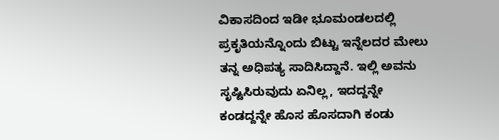ವಿಕಾಸದಿಂದ ಇಡೀ ಭೂಮಂಡಲದಲ್ಲಿ ಪ್ರಕೃತಿಯನ್ನೊಂದು ಬಿಟ್ಟು ಇನ್ನೆಲದರ ಮೇಲು ತನ್ನ ಅಧಿಪತ್ಯ ಸಾದಿಸಿದ್ದಾನೆ. ಇಲ್ಲಿ ಅವನು ಸೃಷ್ಟಿಸಿರುವುದು ಏನಿಲ್ಲ, ಇದದ್ದನ್ನೇ ಕಂಡದ್ದನ್ನೇ ಹೊಸ ಹೊಸದಾಗಿ ಕಂಡು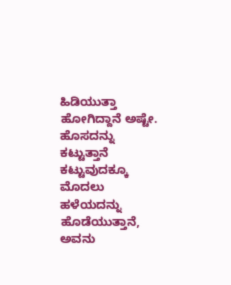ಹಿಡಿಯುತ್ತಾ ಹೋಗಿದ್ದಾನೆ ಅಷ್ಟೇ. ಹೊಸದನ್ನು ಕಟ್ಟುತ್ತಾನೆ ಕಟ್ಟುವುದಕ್ಕೂ ಮೊದಲು ಹಳೆಯದನ್ನು ಹೊಡೆಯುತ್ತಾನೆ, ಅವನು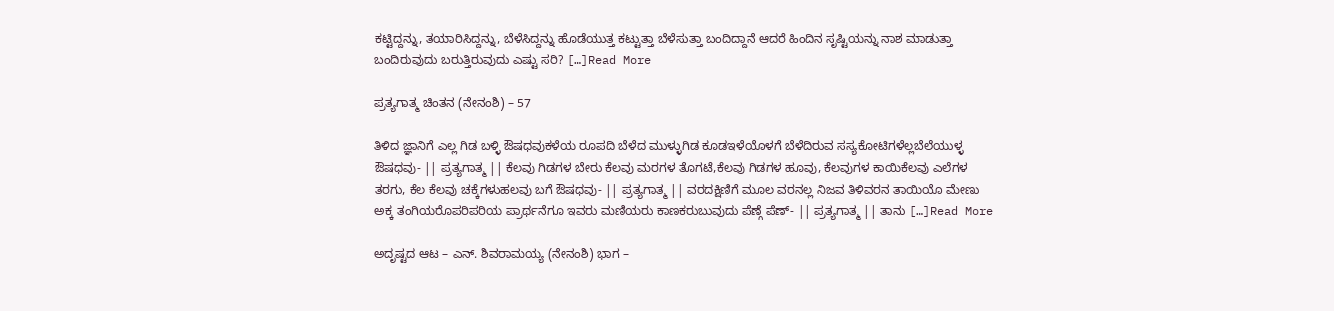ಕಟ್ಟಿದ್ದನ್ನು, ತಯಾರಿಸಿದ್ದನ್ನು, ಬೆಳೆಸಿದ್ದನ್ನು ಹೊಡೆಯುತ್ತ ಕಟ್ಟುತ್ತಾ ಬೆಳೆಸುತ್ತಾ ಬಂದಿದ್ದಾನೆ ಆದರೆ ಹಿಂದಿನ ಸೃಷ್ಟಿಯನ್ನು ನಾಶ ಮಾಡುತ್ತಾ ಬಂದಿರುವುದು ಬರುತ್ತಿರುವುದು ಎಷ್ಟು ಸರಿ? […]Read More

ಪ್ರತ್ಯಗಾತ್ಮ ಚಿಂತನ (ನೇನಂಶಿ) – 57

ತಿಳಿದ ಜ್ಞಾನಿಗೆ ಎಲ್ಲ ಗಿಡ ಬಳ್ಳಿ ಔಷಧವುಕಳೆಯ ರೂಪದಿ ಬೆಳೆದ ಮುಳ್ಳುಗಿಡ ಕೂಡಇಳೆಯೊಳಗೆ ಬೆಳೆದಿರುವ ಸಸ್ಯಕೋಟಿಗಳೆಲ್ಲಬೆಲೆಯುಳ್ಳ ಔಷಧವು- || ಪ್ರತ್ಯಗಾತ್ಮ || ಕೆಲವು ಗಿಡಗಳ ಬೇರು ಕೆಲವು ಮರಗಳ ತೊಗಟೆ,ಕೆಲವು ಗಿಡಗಳ ಹೂವು, ಕೆಲವುಗಳ ಕಾಯಿಕೆಲವು ಎಲೆಗಳ ತರಗು, ಕೆಲ ಕೆಲವು ಚಕ್ಕೆಗಳುಹಲವು ಬಗೆ ಔಷಧವು- || ಪ್ರತ್ಯಗಾತ್ಮ || ವರದಕ್ಷಿಣಿಗೆ ಮೂಲ ವರನಲ್ಲ ನಿಜವ ತಿಳಿವರನ ತಾಯಿಯೊ ಮೇಣು ಅಕ್ಕ ತಂಗಿಯರೊಪರಿಪರಿಯ ಪ್ರಾರ್ಥನೆಗೂ ಇವರು ಮಣಿಯರು ಕಾಣಕರುಬುವುದು ಪೆಣ್ಗೆ ಪೆಣ್- || ಪ್ರತ್ಯಗಾತ್ಮ || ತಾನು […]Read More

ಅದೃಷ್ಟದ ಆಟ – ಎನ್. ಶಿವರಾಮಯ್ಯ (ನೇನಂಶಿ) ಭಾಗ –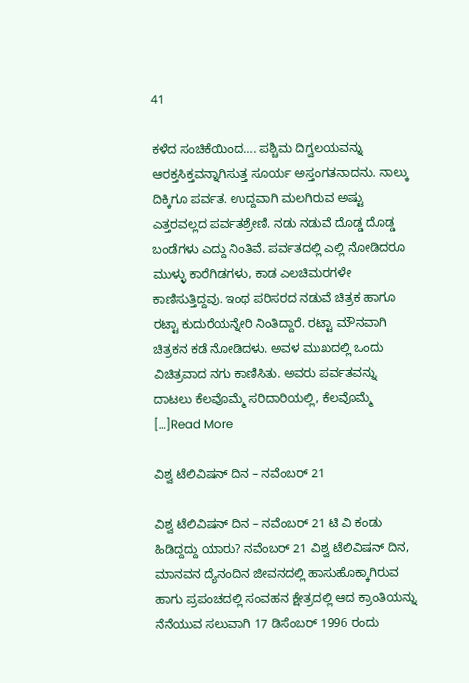41

ಕಳೆದ ಸಂಚಿಕೆಯಿಂದ…. ಪಶ್ಚಿಮ ದಿಗ್ವಲಯವನ್ನು ಆರಕ್ತಸಿಕ್ತವನ್ನಾಗಿಸುತ್ತ ಸೂರ್ಯ ಅಸ್ತಂಗತನಾದನು. ನಾಲ್ಕು ದಿಕ್ಕಿಗೂ ಪರ್ವತ. ಉದ್ದವಾಗಿ ಮಲಗಿರುವ ಅಷ್ಟು ಎತ್ತರವಲ್ಲದ ಪರ್ವತಶ್ರೇಣಿ. ನಡು ನಡುವೆ ದೊಡ್ಡ ದೊಡ್ಡ ಬಂಡೆಗಳು ಎದ್ದು ನಿಂತಿವೆ. ಪರ್ವತದಲ್ಲಿ ಎಲ್ಲಿ ನೋಡಿದರೂ ಮುಳ್ಳು ಕಾರೆಗಿಡಗಳು, ಕಾಡ ಎಲಚಿಮರಗಳೇ ಕಾಣಿಸುತ್ತಿದ್ದವು. ಇಂಥ ಪರಿಸರದ ನಡುವೆ ಚಿತ್ರಕ ಹಾಗೂ ರಟ್ಟಾ ಕುದುರೆಯನ್ನೇರಿ ನಿಂತಿದ್ದಾರೆ. ರಟ್ಟಾ ಮೌನವಾಗಿ ಚಿತ್ರಕನ ಕಡೆ ನೋಡಿದಳು. ಅವಳ ಮುಖದಲ್ಲಿ ಒಂದು ವಿಚಿತ್ರವಾದ ನಗು ಕಾಣಿಸಿತು. ಅವರು ಪರ್ವತವನ್ನು ದಾಟಲು ಕೆಲವೊಮ್ಮೆ ಸರಿದಾರಿಯಲ್ಲಿ, ಕೆಲವೊಮ್ಮೆ […]Read More

ವಿಶ್ವ ಟೆಲಿವಿಷನ್ ದಿನ – ನವೆಂಬರ್ 21

ವಿಶ್ವ ಟೆಲಿವಿಷನ್ ದಿನ – ನವೆಂಬರ್ 21 ಟಿ ವಿ ಕಂಡು ಹಿಡಿದ್ದದ್ದು ಯಾರು? ನವೆಂಬರ್ 21 ವಿಶ್ವ ಟೆಲಿವಿಷನ್ ದಿನ, ಮಾನವನ ದ್ಯೆನಂದಿನ ಜೀವನದಲ್ಲಿ ಹಾಸುಹೊಕ್ಕಾಗಿರುವ ಹಾಗು ಪ್ರಪಂಚದಲ್ಲಿ ಸಂವಹನ ಕ್ಷೇತ್ರದಲ್ಲಿ ಆದ ಕ್ರಾಂತಿಯನ್ನು ನೆನೆಯುವ ಸಲುವಾಗಿ 17 ಡಿಸೆಂಬರ್ 1996 ರಂದು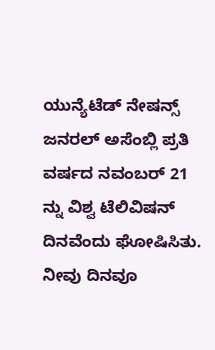ಯುನ್ಯೆಟೆಡ್ ನೇಷನ್ಸ್ ಜನರಲ್ ಅಸೆಂಬ್ಲಿ ಪ್ರತಿ ವರ್ಷದ ನವಂಬರ್ 21 ನ್ನು ವಿಶ್ವ ಟೆಲಿವಿಷನ್ ದಿನವೆಂದು ಘೋಷಿಸಿತು. ನೀವು ದಿನವೂ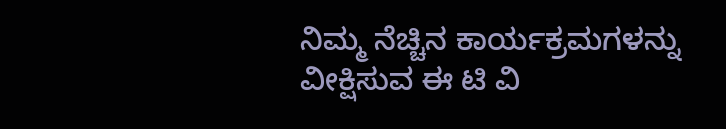ನಿಮ್ಮ ನೆಚ್ಚಿನ ಕಾರ್ಯಕ್ರಮಗಳನ್ನು ವೀಕ್ಷಿಸುವ ಈ ಟಿ ವಿ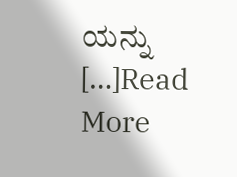ಯನ್ನು […]Read More